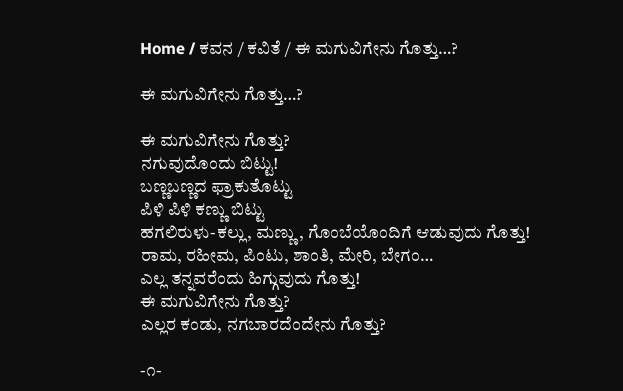Home / ಕವನ / ಕವಿತೆ / ಈ ಮಗುವಿಗೇನು ಗೊತ್ತು…?

ಈ ಮಗುವಿಗೇನು ಗೊತ್ತು…?

ಈ ಮಗುವಿಗೇನು ಗೊತ್ತು?
ನಗುವುದೊಂದು ಬಿಟ್ಟು!
ಬಣ್ಣಬಣ್ಣದ ಫ್ರಾಕುತೊಟ್ಟು
ಪಿಳಿ ಪಿಳಿ ಕಣ್ಣು ಬಿಟ್ಟು
ಹಗಲಿರುಳು-ಕಲ್ಲು, ಮಣ್ಣು, ಗೊಂಬೆಯೊಂದಿಗೆ ಆಡುವುದು ಗೊತ್ತು!
ರಾಮ, ರಹೀಮ, ಪಿಂಟು, ಶಾಂತಿ, ಮೇರಿ, ಬೇಗಂ…
ಎಲ್ಲ ತನ್ನವರೆಂದು ಹಿಗ್ಗುವುದು ಗೊತ್ತು!
ಈ ಮಗುವಿಗೇನು ಗೊತ್ತು?
ಎಲ್ಲರ ಕಂಡು, ನಗಬಾರದೆಂದೇನು ಗೊತ್ತು?

-೧-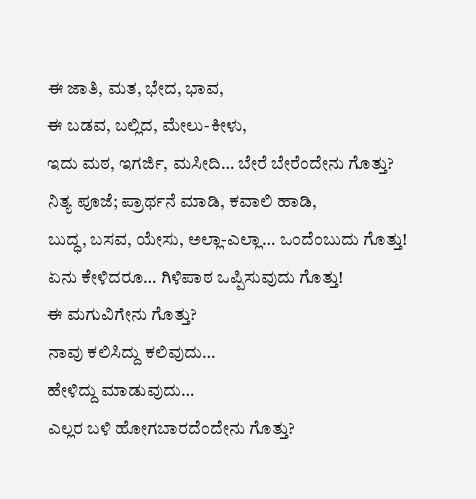ಈ ಜಾತಿ, ಮತ, ಭೇದ, ಭಾವ,
ಈ ಬಡವ, ಬಲ್ಲಿದ, ಮೇಲು-ಕೀಳು,
ಇದು ಮಠ, ಇಗರ್ಜಿ, ಮಸೀದಿ… ಬೇರೆ ಬೇರೆಂದೇನು ಗೊತ್ತು?
ನಿತ್ಯ ಪೂಜೆ; ಪ್ರಾರ್ಥನೆ ಮಾಡಿ, ಕವಾಲಿ ಹಾಡಿ,
ಬುದ್ಧ, ಬಸವ, ಯೇಸು, ಅಲ್ಲಾ-ಎಲ್ಲಾ… ಒಂದೆಂಬುದು ಗೊತ್ತು!
ಏನು ಕೇಳಿದರೂ… ಗಿಳಿಪಾಠ ಒಪ್ಪಿಸುವುದು ಗೊತ್ತು!
ಈ ಮಗುವಿಗೇನು ಗೊತ್ತು?
ನಾವು ಕಲಿಸಿದ್ದು ಕಲಿವುದು…
ಹೇಳಿದ್ದು ಮಾಡುವುದು…
ಎಲ್ಲರ ಬಳಿ ಹೋಗಬಾರದೆಂದೇನು ಗೊತ್ತು?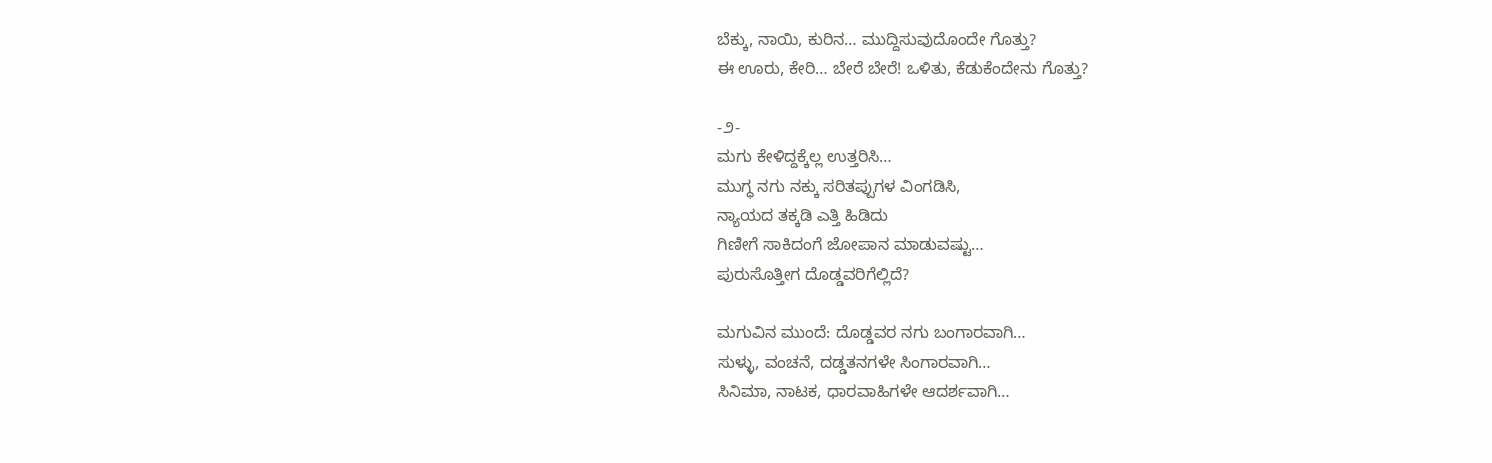ಬೆಕ್ಕು, ನಾಯಿ, ಕುರಿನ… ಮುದ್ದಿಸುವುದೊಂದೇ ಗೊತ್ತು?
ಈ ಊರು, ಕೇರಿ… ಬೇರೆ ಬೇರೆ! ಒಳಿತು, ಕೆಡುಕೆಂದೇನು ಗೊತ್ತು?

-೨-
ಮಗು ಕೇಳಿದ್ದಕ್ಕೆಲ್ಲ ಉತ್ತರಿಸಿ…
ಮುಗ್ಧ ನಗು ನಕ್ಕು ಸರಿತಪ್ಪುಗಳ ವಿಂಗಡಿಸಿ,
ನ್ಯಾಯದ ತಕ್ಕಡಿ ಎತ್ತಿ ಹಿಡಿದು
ಗಿಣೀಗೆ ಸಾಕಿದಂಗೆ ಜೋಪಾನ ಮಾಡುವಷ್ಟು…
ಪುರುಸೊತ್ತೀಗ ದೊಡ್ಡವರಿಗೆಲ್ಲಿದೆ?

ಮಗುವಿನ ಮುಂದೆ: ದೊಡ್ಡವರ ನಗು ಬಂಗಾರವಾಗಿ…
ಸುಳ್ಳು, ವಂಚನೆ, ದಡ್ಡತನಗಳೇ ಸಿಂಗಾರವಾಗಿ…
ಸಿನಿಮಾ, ನಾಟಕ, ಧಾರವಾಹಿಗಳೇ ಆದರ್ಶವಾಗಿ…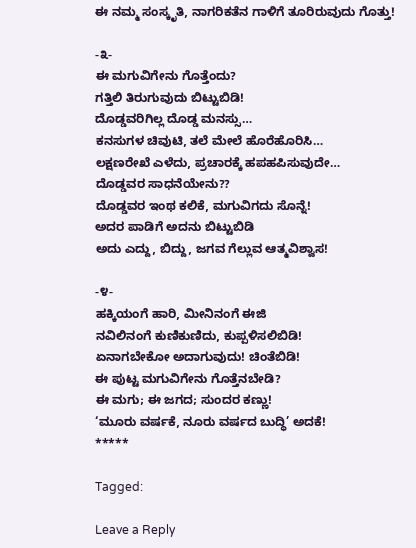ಈ ನಮ್ಮ ಸಂಸ್ಕೃತಿ, ನಾಗರಿಕತೆನ ಗಾಳಿಗೆ ತೂರಿರುವುದು ಗೊತ್ತು!

-೩-
ಈ ಮಗುವಿಗೇನು ಗೊತ್ತೆಂದು?
ಗತ್ತಿಲಿ ತಿರುಗುವುದು ಬಿಟ್ಟುಬಿಡಿ!
ದೊಡ್ಡವರಿಗಿಲ್ಲ ದೊಡ್ಡ ಮನಸ್ಸು…
ಕನಸುಗಳ ಚಿವುಟಿ, ತಲೆ ಮೇಲೆ ಹೊರೆಹೊರಿಸಿ…
ಲಕ್ಷಣರೇಖೆ ಎಳೆದು, ಪ್ರಚಾರಕ್ಕೆ ಹಪಹಪಿಸುವುದೇ…
ದೊಡ್ಡವರ ಸಾಧನೆಯೇನು??
ದೊಡ್ಡವರ ಇಂಥ ಕಲಿಕೆ, ಮಗುವಿಗದು ಸೊನ್ನೆ!
ಅದರ ಪಾಡಿಗೆ ಅದನು ಬಿಟ್ಟುಬಿಡಿ
ಅದು ಎದ್ದು, ಬಿದ್ದು, ಜಗವ ಗೆಲ್ಲುವ ಆತ್ಮವಿಶ್ವಾಸ!

-೪-
ಹಕ್ಕಿಯಂಗೆ ಹಾರಿ, ಮೀನಿನಂಗೆ ಈಜಿ
ನವಿಲಿನಂಗೆ ಕುಣಿಕುಣಿದು, ಕುಪ್ಪಳಿಸಲಿಬಿಡಿ!
ಏನಾಗಬೇಕೋ ಅದಾಗುವುದು! ಚಿಂತೆಬಿಡಿ!
ಈ ಪುಟ್ಟ ಮಗುವಿಗೇನು ಗೊತ್ತೆನಬೇಡಿ?
ಈ ಮಗು; ಈ ಜಗದ; ಸುಂದರ ಕಣ್ಣು!
‘ಮೂರು ವರ್ಷಕೆ, ನೂರು ವರ್ಷದ ಬುದ್ಧಿ’ ಅದಕೆ!
*****

Tagged:

Leave a Reply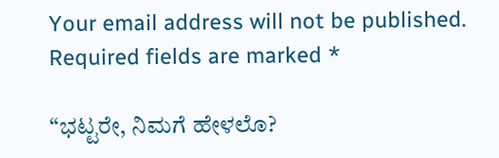Your email address will not be published. Required fields are marked *

“ಭಟ್ಟರೇ, ನಿಮಗೆ ಹೇಳಲೊ?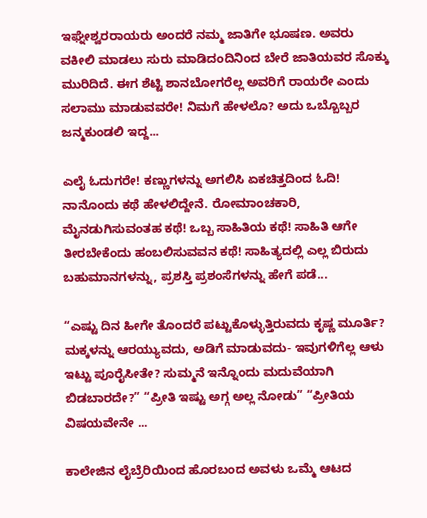ಇಘ್ನೇಶ್ವರರಾಯರು ಅಂದರೆ ನಮ್ಮ ಜಾತಿಗೇ ಭೂಷಣ. ಅವರು ವಕೀಲಿ ಮಾಡಲು ಸುರು ಮಾಡಿದಂದಿನಿಂದ ಬೇರೆ ಜಾತಿಯವರ ಸೊಕ್ಕು ಮುರಿದಿದೆ. ಈಗ ಶೆಟ್ಟಿ ಶಾನಬೋಗರೆಲ್ಲ ಅವರಿಗೆ ರಾಯರೇ ಎಂದು ಸಲಾಮು ಮಾಡುವವರೇ! ನಿಮಗೆ ಹೇಳಲೊ? ಅದು ಒಬ್ಬೊಬ್ಬರ ಜನ್ಮಕುಂಡಲಿ ಇದ್ದ...

ಎಲೈ ಓದುಗರೇ! ಕಣ್ಣುಗಳನ್ನು ಅಗಲಿಸಿ ಏಕಚಿತ್ತದಿಂದ ಓದಿ! ನಾನೊಂದು ಕಥೆ ಹೇಳಲಿದ್ದೇನೆ. ರೋಮಾಂಚಕಾರಿ, ಮೈನಡುಗಿಸುವಂತಹ ಕಥೆ! ಒಬ್ಬ ಸಾಹಿತಿಯ ಕಥೆ! ಸಾಹಿತಿ ಆಗೇ ತೀರಬೇಕೆಂದು ಹಂಬಲಿಸುವವನ ಕಥೆ! ಸಾಹಿತ್ಯದಲ್ಲಿ ಎಲ್ಲ ಬಿರುದು ಬಹುಮಾನಗಳನ್ನು, ಪ್ರಶಸ್ತಿ ಪ್ರಶಂಸೆಗಳನ್ನು ಹೇಗೆ ಪಡೆ...

“ಎಷ್ಟು ದಿನ ಹೀಗೇ ತೊಂದರೆ ಪಟ್ಟುಕೊಳ್ಳುತ್ತಿರುವದು ಕೃಷ್ಣ ಮೂರ್ತಿ? ಮಕ್ಕಳನ್ನು ಆರಯ್ಯುವದು, ಅಡಿಗೆ ಮಾಡುವದು- ಇವುಗಳಿಗೆಲ್ಲ ಆಳು ಇಟ್ಟು ಪೂರೈಸೀತೇ? ಸುಮ್ಮನೆ ಇನ್ನೊಂದು ಮದುವೆಯಾಗಿ ಬಿಡಬಾರದೇ?” “ಪ್ರೀತಿ ಇಷ್ಟು ಅಗ್ಗ ಅಲ್ಲ ನೋಡು” “ಪ್ರೀತಿಯ ವಿಷಯವೇನೇ ...

ಕಾಲೇಜಿನ ಲೈಬ್ರೆರಿಯಿಂದ ಹೊರಬಂದ ಅವಳು ಒಮ್ಮೆ ಆಟದ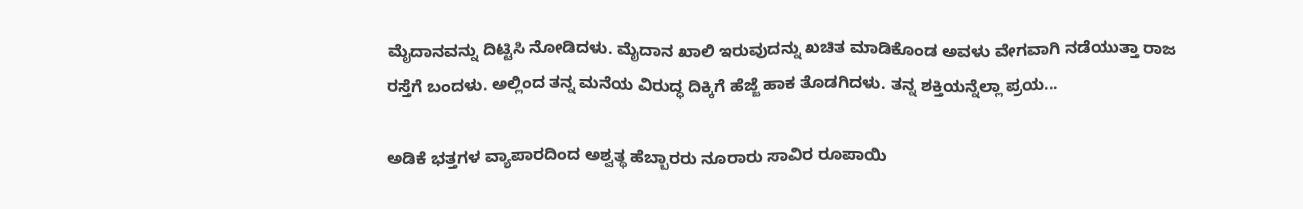ಮೈದಾನವನ್ನು ದಿಟ್ಟಿಸಿ ನೋಡಿದಳು. ಮೈದಾನ ಖಾಲಿ ಇರುವುದನ್ನು ಖಚಿತ ಮಾಡಿಕೊಂಡ ಅವಳು ವೇಗವಾಗಿ ನಡೆಯುತ್ತಾ ರಾಜ ರಸ್ತೆಗೆ ಬಂದಳು. ಅಲ್ಲಿಂದ ತನ್ನ ಮನೆಯ ವಿರುದ್ಧ ದಿಕ್ಕಿಗೆ ಹೆಜ್ಜೆ ಹಾಕ ತೊಡಗಿದಳು. ತನ್ನ ಶಕ್ತಿಯನ್ನೆಲ್ಲಾ ಪ್ರಯ...

ಅಡಿಕೆ ಭತ್ತಗಳ ವ್ಯಾಪಾರದಿಂದ ಅಶ್ವತ್ಥ ಹೆಬ್ಬಾರರು ನೂರಾರು ಸಾವಿರ ರೂಪಾಯಿ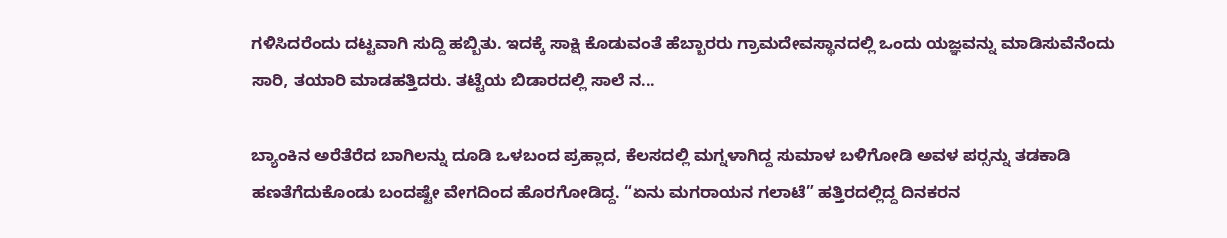ಗಳಿಸಿದರೆಂದು ದಟ್ಟವಾಗಿ ಸುದ್ದಿ ಹಬ್ಬಿತು. ಇದಕ್ಕೆ ಸಾಕ್ಷಿ ಕೊಡುವಂತೆ ಹೆಬ್ಬಾರರು ಗ್ರಾಮದೇವಸ್ಥಾನದಲ್ಲಿ ಒಂದು ಯಜ್ಞವನ್ನು ಮಾಡಿಸುವೆನೆಂದು ಸಾರಿ, ತಯಾರಿ ಮಾಡಹತ್ತಿದರು. ತಟ್ಟೆಯ ಬಿಡಾರದಲ್ಲಿ ಸಾಲೆ ನ...

ಬ್ಯಾಂಕಿನ ಅರೆತೆರೆದ ಬಾಗಿಲನ್ನು ದೂಡಿ ಒಳಬಂದ ಪ್ರಹ್ಲಾದ, ಕೆಲಸದಲ್ಲಿ ಮಗ್ನಳಾಗಿದ್ದ ಸುಮಾಳ ಬಳಿಗೋಡಿ ಅವಳ ಪರ್‍ಸನ್ನು ತಡಕಾಡಿ ಹಣತೆಗೆದುಕೊಂಡು ಬಂದಷ್ಟೇ ವೇಗದಿಂದ ಹೊರಗೋಡಿದ್ದ. “ಏನು ಮಗರಾಯನ ಗಲಾಟೆ” ಹತ್ತಿರದಲ್ಲಿದ್ದ ದಿನಕರನ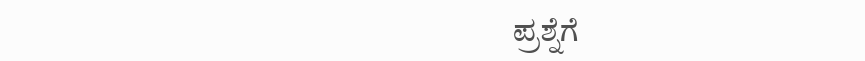ಪ್ರಶ್ನೆಗೆ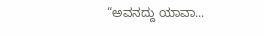“ಅವನದ್ದು ಯಾವಾ...